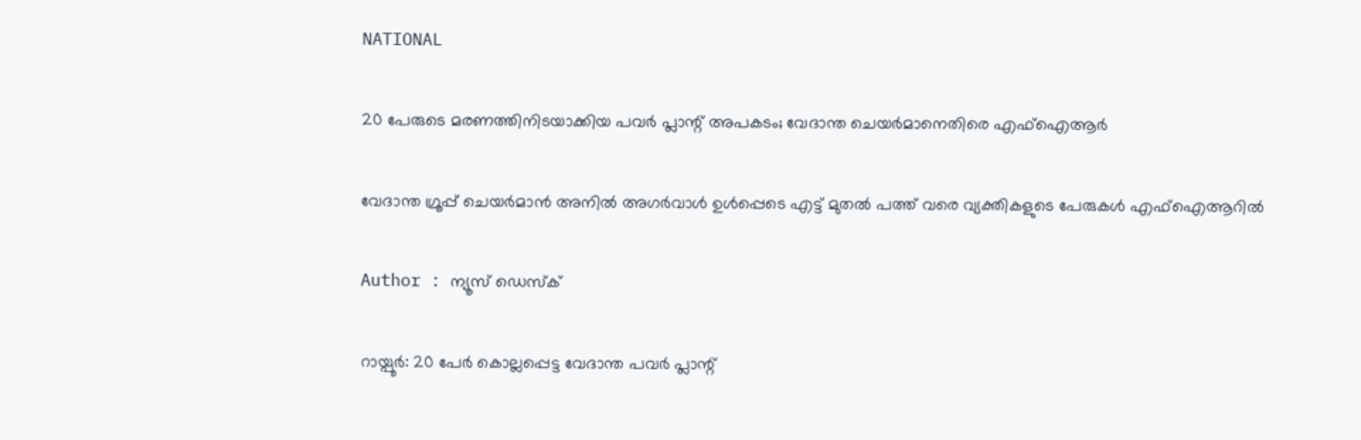NATIONAL

20 പേരുടെ മരണത്തിനിടയാക്കിയ പവര്‍ പ്ലാന്റ് അപകടം; വേദാന്ത ചെയര്‍മാനെതിരെ എഫ്‌ഐആര്‍

വേദാന്ത ഗ്രൂപ്പ് ചെയര്‍മാന്‍ അനില്‍ അഗര്‍വാള്‍ ഉള്‍പ്പെടെ എട്ട് മുതല്‍ പത്ത് വരെ വ്യക്തികളുടെ പേരുകള്‍ എഫ്ഐആറില്‍

Author : ന്യൂസ് ഡെസ്ക്

റായ്പൂര്‍: 20 പേര്‍ കൊല്ലപ്പെട്ട വേദാന്ത പവര്‍ പ്ലാന്റ്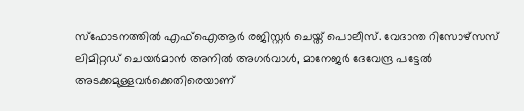സ്‌ഫോടനത്തില്‍ എഫ്‌ഐആര്‍ രജിസ്റ്റര്‍ ചെയ്ത് പൊലീസ്. വേദാന്ത റിസോഴ്‌സസ് ലിമിറ്റഡ് ചെയര്‍മാന്‍ അനില്‍ അഗര്‍വാള്‍, മാനേജര്‍ ദേവേന്ദ്ര പട്ടേല്‍ അടക്കമുള്ളവര്‍ക്കെതിരെയാണ്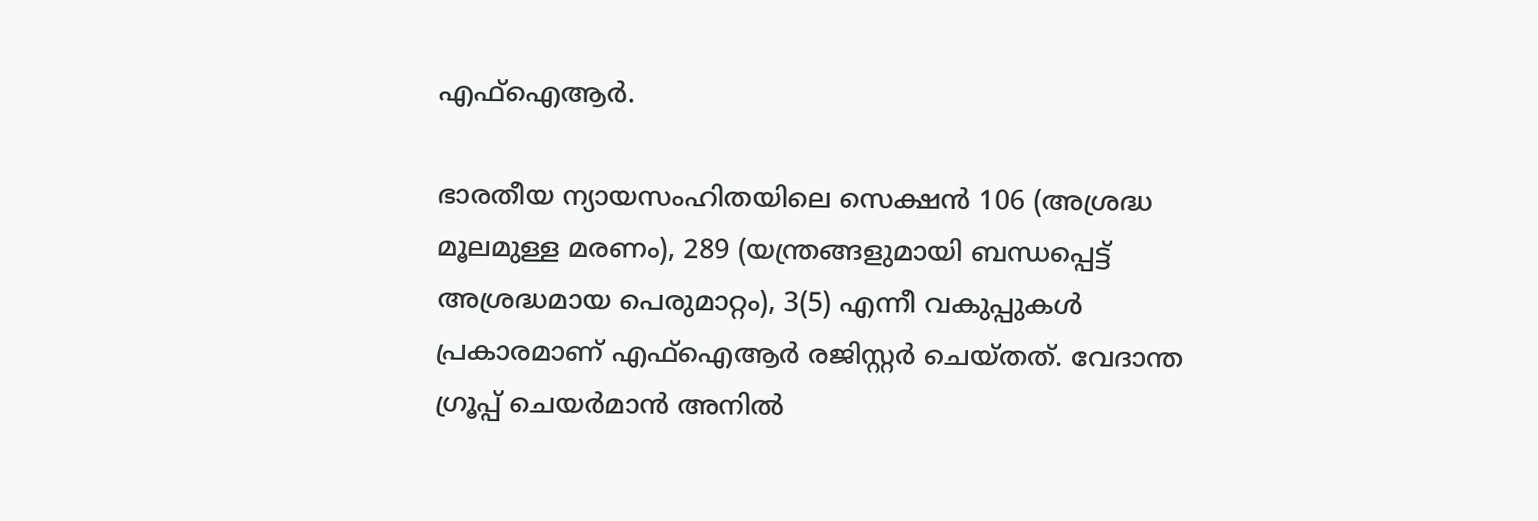എഫ്‌ഐആര്‍.

ഭാരതീയ ന്യായസംഹിതയിലെ സെക്ഷന്‍ 106 (അശ്രദ്ധ മൂലമുള്ള മരണം), 289 (യന്ത്രങ്ങളുമായി ബന്ധപ്പെട്ട് അശ്രദ്ധമായ പെരുമാറ്റം), 3(5) എന്നീ വകുപ്പുകള്‍ പ്രകാരമാണ് എഫ്ഐആര്‍ രജിസ്റ്റര്‍ ചെയ്തത്. വേദാന്ത ഗ്രൂപ്പ് ചെയര്‍മാന്‍ അനില്‍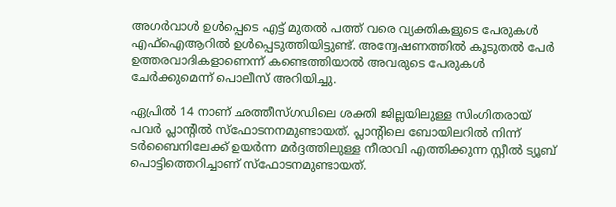അഗര്‍വാള്‍ ഉള്‍പ്പെടെ എട്ട് മുതല്‍ പത്ത് വരെ വ്യക്തികളുടെ പേരുകള്‍ എഫ്ഐആറില്‍ ഉള്‍പ്പെടുത്തിയിട്ടുണ്ട്. അന്വേഷണത്തില്‍ കൂടുതല്‍ പേര്‍ ഉത്തരവാദികളാണെന്ന് കണ്ടെത്തിയാല്‍ അവരുടെ പേരുകള്‍ ചേര്‍ക്കുമെന്ന് പൊലീസ് അറിയിച്ചു.

ഏപ്രില്‍ 14 നാണ് ഛത്തീസ്ഗഡിലെ ശക്തി ജില്ലയിലുള്ള സിംഗിതരായ് പവര്‍ പ്ലാന്റില്‍ സ്‌ഫോടനനമുണ്ടായത്. പ്ലാന്റിലെ ബോയിലറില്‍ നിന്ന് ടര്‍ബൈനിലേക്ക് ഉയര്‍ന്ന മര്‍ദ്ദത്തിലുള്ള നീരാവി എത്തിക്കുന്ന സ്റ്റീല്‍ ട്യൂബ് പൊട്ടിത്തെറിച്ചാണ് സ്‌ഫോടനമുണ്ടായത്.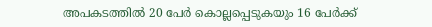അപകടത്തില്‍ 20 പേര്‍ കൊല്ലപ്പെടുകയും 16 പേര്‍ക്ക്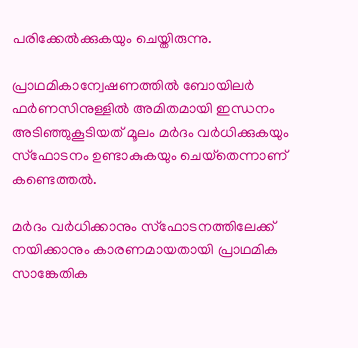പരിക്കേല്‍ക്കുകയും ചെയ്തിരുന്നു.

പ്രാഥമികാന്വേഷണത്തില്‍ ബോയിലര്‍ ഫര്‍ണസിനുള്ളില്‍ അമിതമായി ഇന്ധനം അടിഞ്ഞുകൂടിയത് മൂലം മര്‍ദം വര്‍ധിക്കുകയും സ്‌ഫോടനം ഉണ്ടാകുകയും ചെയ്‌തെന്നാണ് കണ്ടെത്തല്‍.

മര്‍ദം വര്‍ധിക്കാനും സ്‌ഫോടനത്തിലേക്ക് നയിക്കാനും കാരണമായതായി പ്രാഥമിക സാങ്കേതിക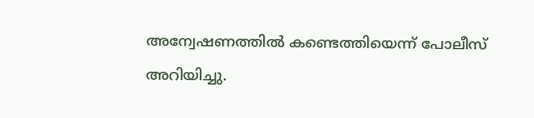അന്വേഷണത്തില്‍ കണ്ടെത്തിയെന്ന് പോലീസ് അറിയിച്ചു.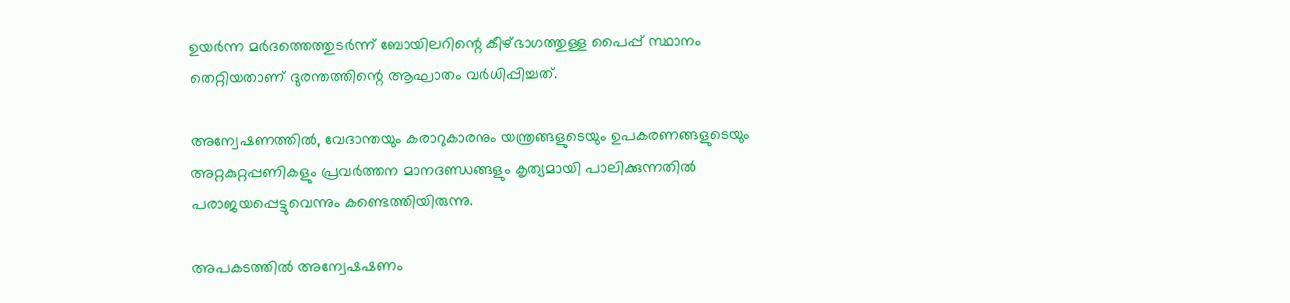ഉയര്‍ന്ന മര്‍ദത്തെത്തുടര്‍ന്ന് ബോയിലറിന്റെ കീഴ്ഭാഗത്തുള്ള പൈപ്പ് സ്ഥാനം തെറ്റിയതാണ് ദുരന്തത്തിന്റെ ആഘാതം വര്‍ധിപ്പിച്ചത്.

അന്വേഷണത്തില്‍, വേദാന്തയും കരാറുകാരനും യന്ത്രങ്ങളുടെയും ഉപകരണങ്ങളുടെയും അറ്റകുറ്റപ്പണികളും പ്രവര്‍ത്തന മാനദണ്ഡങ്ങളും കൃത്യമായി പാലിക്കുന്നതില്‍ പരാജയപ്പെട്ടുവെന്നും കണ്ടെത്തിയിരുന്നു.

അപകടത്തില്‍ അന്വേഷഷണം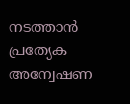നടത്താന്‍ പ്രത്യേക അന്വേഷണ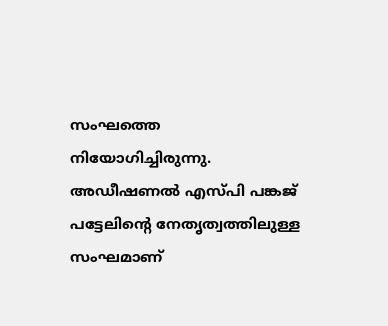സംഘത്തെ നിയോഗിച്ചിരുന്നു. അഡീഷണല്‍ എസ്പി പങ്കജ് പട്ടേലിന്റെ നേതൃത്വത്തിലുള്ള സംഘമാണ്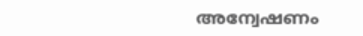അന്വേഷണം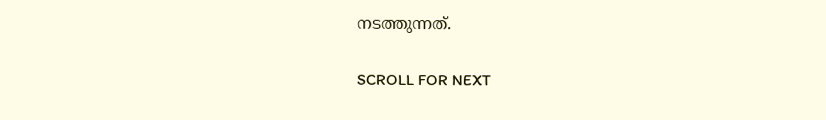നടത്തുന്നത്.

SCROLL FOR NEXT